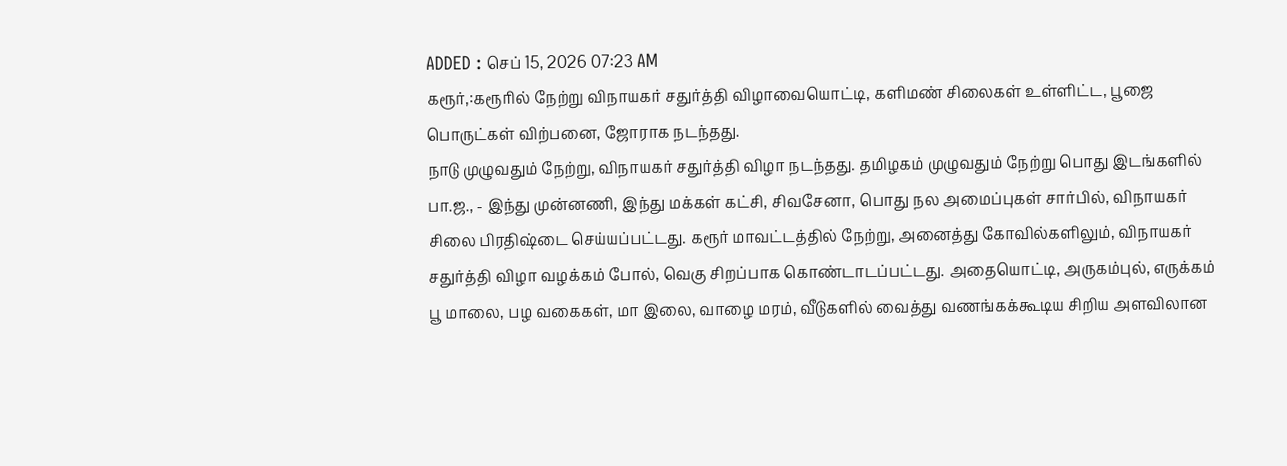ADDED : செப் 15, 2026 07:23 AM
கரூர்,:கரூரில் நேற்று விநாயகர் சதுர்த்தி விழாவையொட்டி, களிமண் சிலைகள் உள்ளிட்ட, பூஜை பொருட்கள் விற்பனை, ஜோராக நடந்தது.
நாடு முழுவதும் நேற்று, விநாயகர் சதுர்த்தி விழா நடந்தது. தமிழகம் முழுவதும் நேற்று பொது இடங்களில் பா.ஜ., - இந்து முன்னணி, இந்து மக்கள் கட்சி, சிவசேனா, பொது நல அமைப்புகள் சார்பில், விநாயகர் சிலை பிரதிஷ்டை செய்யப்பட்டது. கரூர் மாவட்டத்தில் நேற்று, அனைத்து கோவில்களிலும், விநாயகர் சதுர்த்தி விழா வழக்கம் போல், வெகு சிறப்பாக கொண்டாடப்பட்டது. அதையொட்டி, அருகம்புல், எருக்கம் பூ மாலை, பழ வகைகள், மா இலை, வாழை மரம், வீடுகளில் வைத்து வணங்கக்கூடிய சிறிய அளவிலான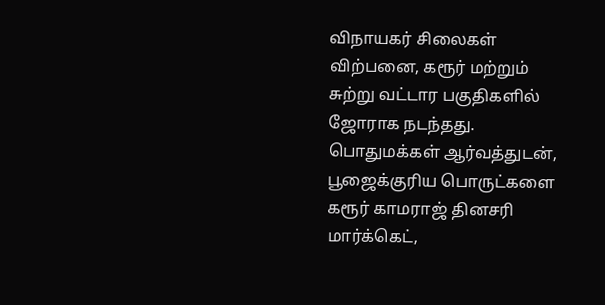விநாயகர் சிலைகள் விற்பனை, கரூர் மற்றும் சுற்று வட்டார பகுதிகளில் ஜோராக நடந்தது. பொதுமக்கள் ஆர்வத்துடன், பூஜைக்குரிய பொருட்களை கரூர் காமராஜ் தினசரி மார்க்கெட்,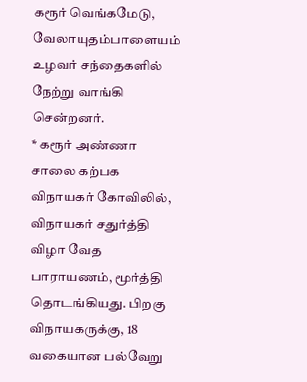கரூர் வெங்கமேடு, வேலாயுதம்பாளையம் உழவர் சந்தைகளில் நேற்று வாங்கி சென்றனர்.
* கரூர் அண்ணா சாலை கற்பக விநாயகர் கோவிலில், விநாயகர் சதுர்த்தி விழா வேத பாராயணம், மூர்த்தி தொடங்கியது. பிறகு விநாயகருக்கு, 18 வகையான பல்வேறு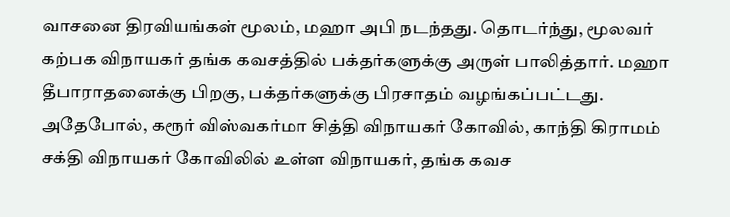வாசனை திரவியங்கள் மூலம், மஹா அபி நடந்தது. தொடர்ந்து, மூலவர் கற்பக விநாயகர் தங்க கவசத்தில் பக்தர்களுக்கு அருள் பாலித்தார். மஹா தீபாராதனைக்கு பிறகு, பக்தர்களுக்கு பிரசாதம் வழங்கப்பட்டது.
அதேபோல், கரூர் விஸ்வகர்மா சித்தி விநாயகர் கோவில், காந்தி கிராமம் சக்தி விநாயகர் கோவிலில் உள்ள விநாயகர், தங்க கவச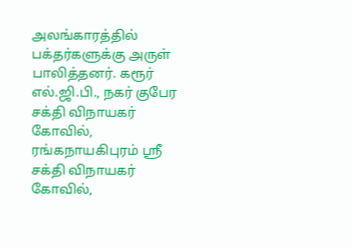அலங்காரத்தில் பக்தர்களுக்கு அருள் பாலித்தனர். கரூர் எல்.ஜி.பி., நகர் குபேர சக்தி விநாயகர் கோவில், ரங்கநாயகிபுரம் ஸ்ரீ சக்தி விநாயகர் கோவில்,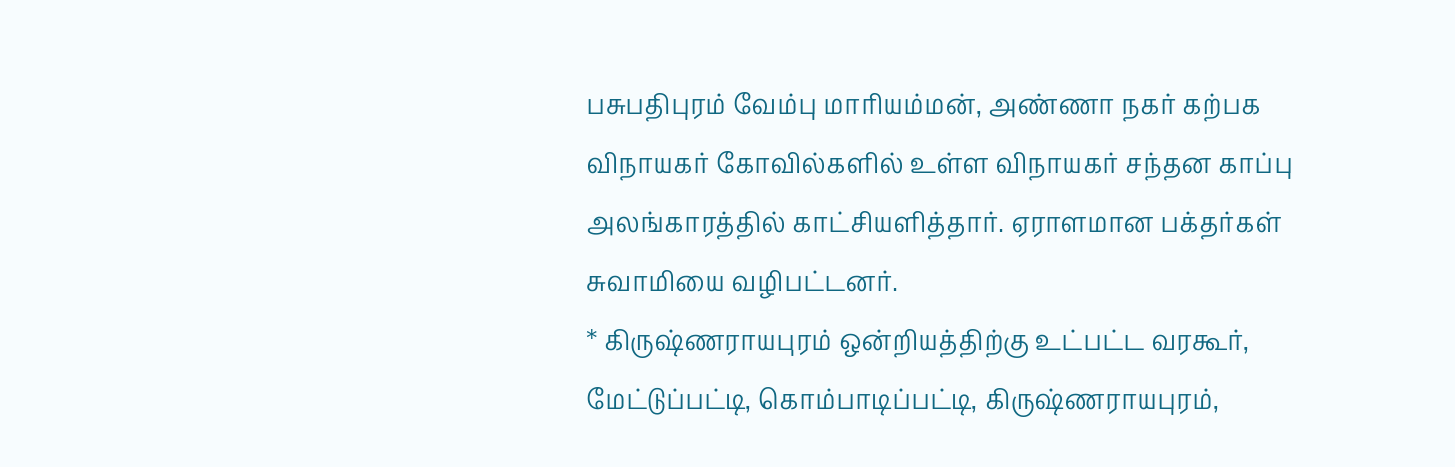பசுபதிபுரம் வேம்பு மாரியம்மன், அண்ணா நகர் கற்பக விநாயகர் கோவில்களில் உள்ள விநாயகர் சந்தன காப்பு அலங்காரத்தில் காட்சியளித்தார். ஏராளமான பக்தர்கள் சுவாமியை வழிபட்டனர்.
* கிருஷ்ணராயபுரம் ஒன்றியத்திற்கு உட்பட்ட வரகூர், மேட்டுப்பட்டி, கொம்பாடிப்பட்டி, கிருஷ்ணராயபுரம்,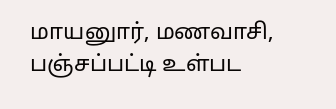மாயனுார், மணவாசி, பஞ்சப்பட்டி உள்பட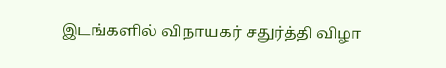இடங்களில் விநாயகர் சதுர்த்தி விழா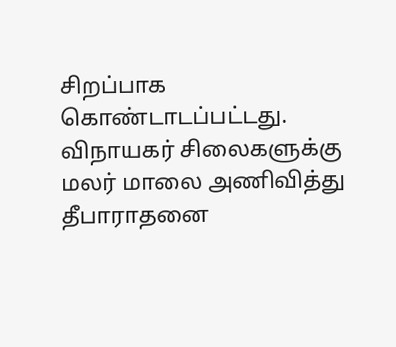சிறப்பாக கொண்டாடப்பட்டது. விநாயகர் சிலைகளுக்கு மலர் மாலை அணிவித்து தீபாராதனை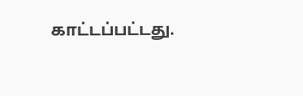காட்டப்பட்டது.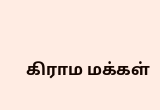கிராம மக்கள்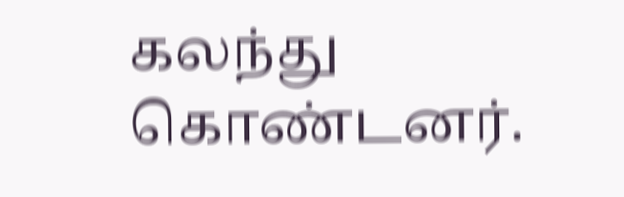கலந்து கொண்டனர்.